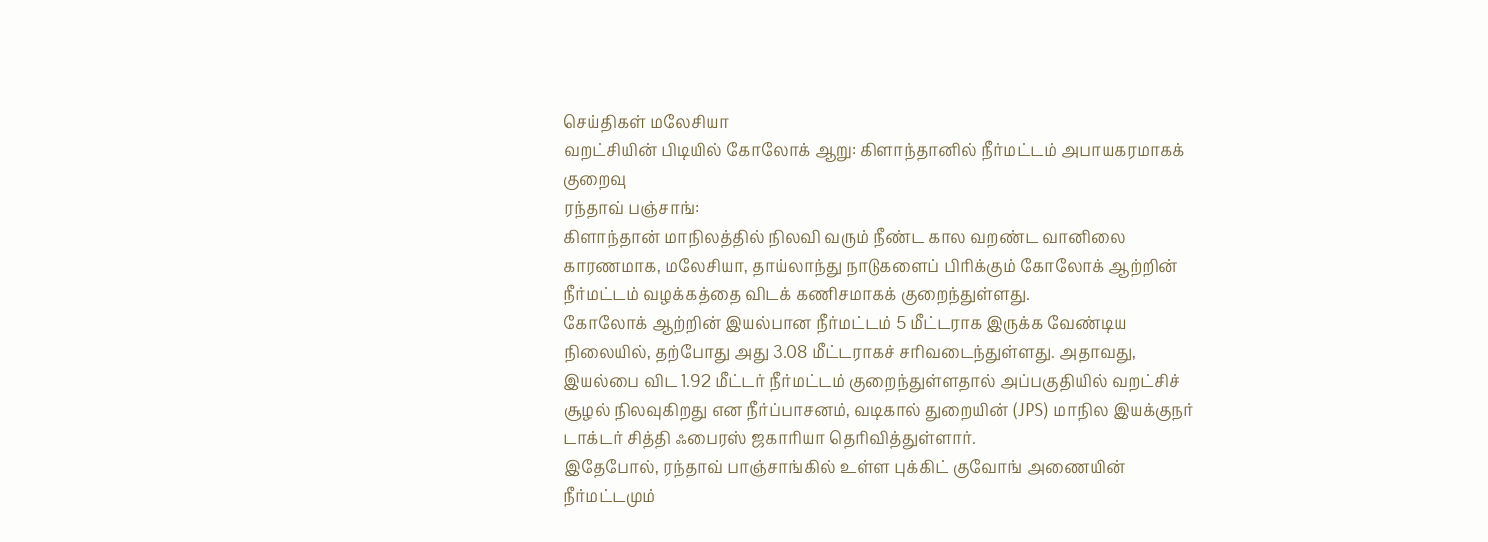செய்திகள் மலேசியா
வறட்சியின் பிடியில் கோலோக் ஆறு: கிளாந்தானில் நீர்மட்டம் அபாயகரமாகக் குறைவு
ரந்தாவ் பஞ்சாங்:
கிளாந்தான் மாநிலத்தில் நிலவி வரும் நீண்ட கால வறண்ட வானிலை காரணமாக, மலேசியா, தாய்லாந்து நாடுகளைப் பிரிக்கும் கோலோக் ஆற்றின் நீர்மட்டம் வழக்கத்தை விடக் கணிசமாகக் குறைந்துள்ளது.
கோலோக் ஆற்றின் இயல்பான நீர்மட்டம் 5 மீட்டராக இருக்க வேண்டிய நிலையில், தற்போது அது 3.08 மீட்டராகச் சரிவடைந்துள்ளது. அதாவது, இயல்பை விட 1.92 மீட்டர் நீர்மட்டம் குறைந்துள்ளதால் அப்பகுதியில் வறட்சிச் சூழல் நிலவுகிறது என நீர்ப்பாசனம், வடிகால் துறையின் (JPS) மாநில இயக்குநர் டாக்டர் சித்தி ஃபைரஸ் ஜகாரியா தெரிவித்துள்ளார்.
இதேபோல், ரந்தாவ் பாஞ்சாங்கில் உள்ள புக்கிட் குவோங் அணையின் நீர்மட்டமும்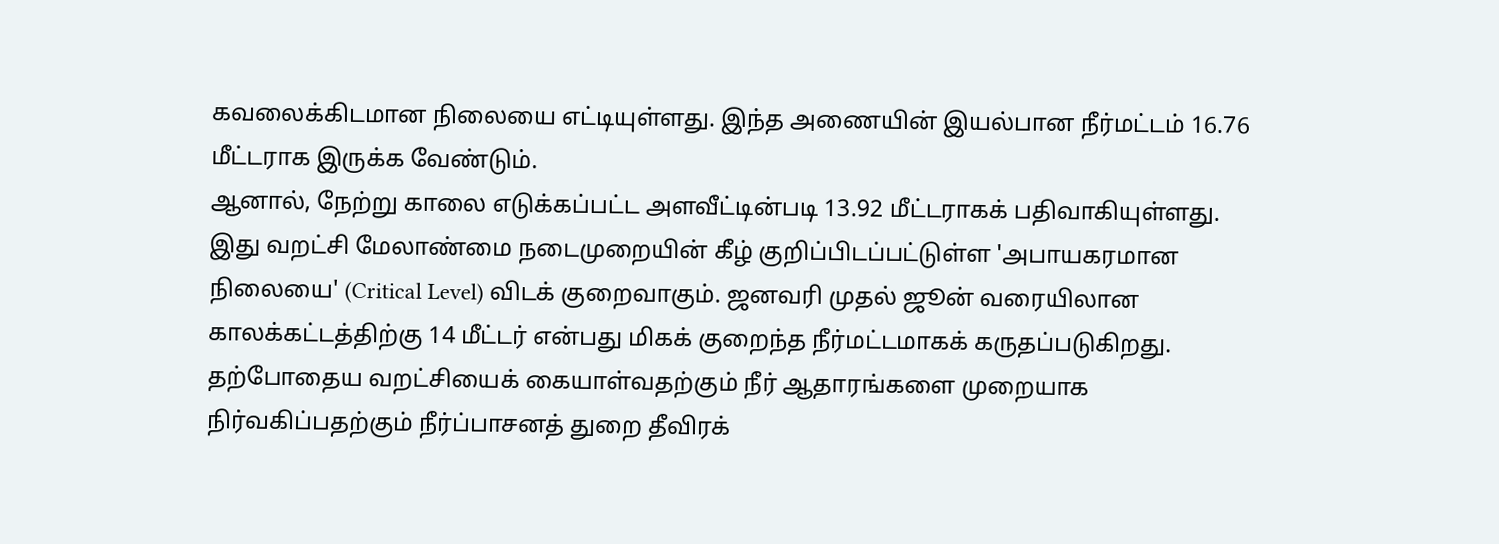கவலைக்கிடமான நிலையை எட்டியுள்ளது. இந்த அணையின் இயல்பான நீர்மட்டம் 16.76 மீட்டராக இருக்க வேண்டும்.
ஆனால், நேற்று காலை எடுக்கப்பட்ட அளவீட்டின்படி 13.92 மீட்டராகக் பதிவாகியுள்ளது. இது வறட்சி மேலாண்மை நடைமுறையின் கீழ் குறிப்பிடப்பட்டுள்ள 'அபாயகரமான நிலையை' (Critical Level) விடக் குறைவாகும். ஜனவரி முதல் ஜூன் வரையிலான காலக்கட்டத்திற்கு 14 மீட்டர் என்பது மிகக் குறைந்த நீர்மட்டமாகக் கருதப்படுகிறது.
தற்போதைய வறட்சியைக் கையாள்வதற்கும் நீர் ஆதாரங்களை முறையாக நிர்வகிப்பதற்கும் நீர்ப்பாசனத் துறை தீவிரக்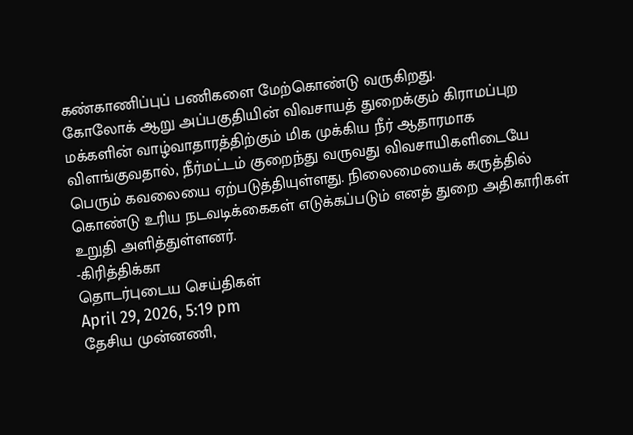கண்காணிப்புப் பணிகளை மேற்கொண்டு வருகிறது.
கோலோக் ஆறு அப்பகுதியின் விவசாயத் துறைக்கும் கிராமப்புற மக்களின் வாழ்வாதாரத்திற்கும் மிக முக்கிய நீர் ஆதாரமாக விளங்குவதால், நீர்மட்டம் குறைந்து வருவது விவசாயிகளிடையே பெரும் கவலையை ஏற்படுத்தியுள்ளது. நிலைமையைக் கருத்தில் கொண்டு உரிய நடவடிக்கைகள் எடுக்கப்படும் எனத் துறை அதிகாரிகள் உறுதி அளித்துள்ளனர்.
-கிரித்திக்கா
தொடர்புடைய செய்திகள்
April 29, 2026, 5:19 pm
தேசிய முன்னணி,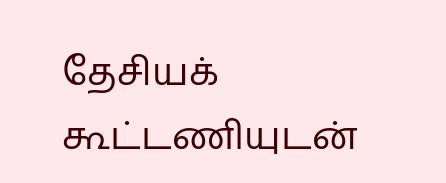தேசியக் கூட்டணியுடன்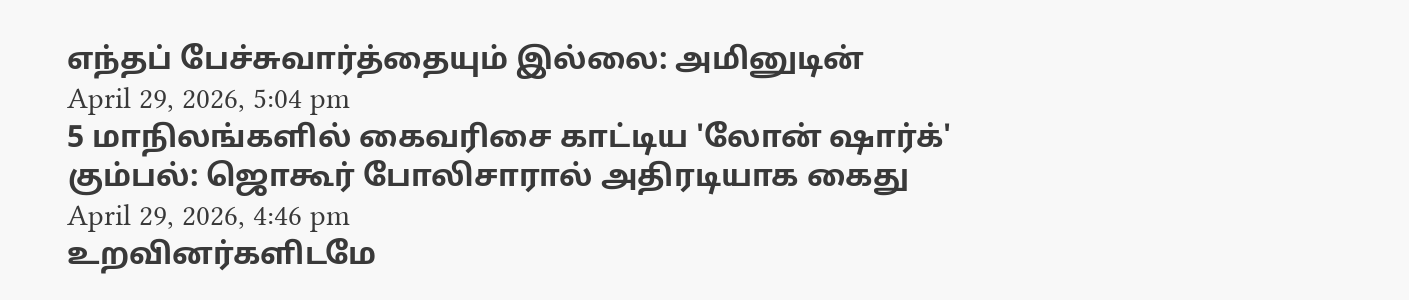எந்தப் பேச்சுவார்த்தையும் இல்லை: அமினுடின்
April 29, 2026, 5:04 pm
5 மாநிலங்களில் கைவரிசை காட்டிய 'லோன் ஷார்க்' கும்பல்: ஜொகூர் போலிசாரால் அதிரடியாக கைது
April 29, 2026, 4:46 pm
உறவினர்களிடமே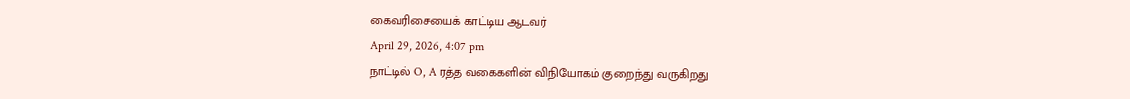கைவரிசையைக் காட்டிய ஆடவர்
April 29, 2026, 4:07 pm
நாட்டில் O, A ரத்த வகைகளின் விநியோகம் குறைந்து வருகிறது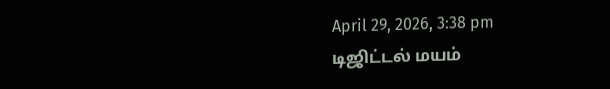April 29, 2026, 3:38 pm
டிஜிட்டல் மயம்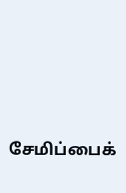சேமிப்பைக்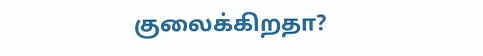குலைக்கிறதா?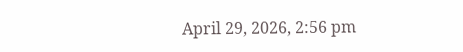April 29, 2026, 2:56 pm